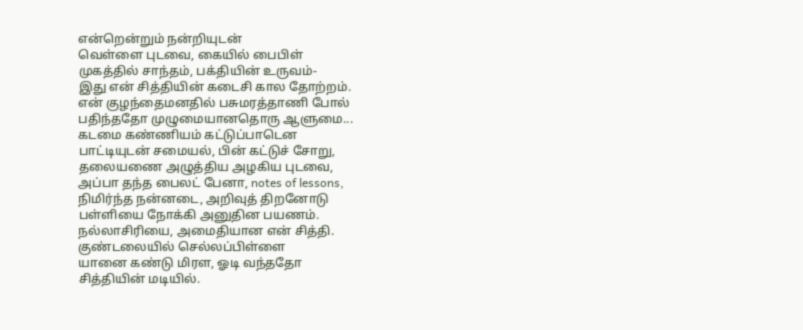என்றென்றும் நன்றியுடன்
வெள்ளை புடவை, கையில் பைபிள்
முகத்தில் சாந்தம், பக்தியின் உருவம்-
இது என் சித்தியின் கடைசி கால தோற்றம்.
என் குழந்தைமனதில் பசுமரத்தாணி போல்
பதிந்ததோ முழுமையானதொரு ஆளுமை...
கடமை கண்ணியம் கட்டுப்பாடென
பாட்டியுடன் சமையல், பின் கட்டுச் சோறு,
தலையணை அழுத்திய அழகிய புடவை,
அப்பா தந்த பைலட் பேனா, notes of lessons,
நிமிர்ந்த நன்னடை, அறிவுத் திறனோடு
பள்ளியை நோக்கி அனுதின பயணம்.
நல்லாசிரியை, அமைதியான என் சித்தி.
குண்டலையில் செல்லப்பிள்ளை
யானை கண்டு மிரள, ஓடி வந்ததோ
சித்தியின் மடியில்.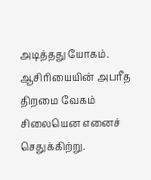அடித்தது யோகம்.
ஆசிரியையின் அபரீத திறமை வேகம்
சிலையென எனைச் செதுக்கிற்று.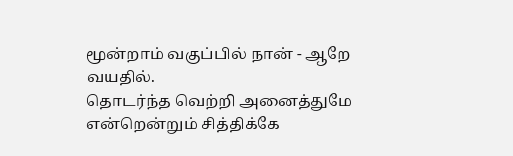மூன்றாம் வகுப்பில் நான் - ஆறே வயதில்.
தொடர்ந்த வெற்றி அனைத்துமே
என்றென்றும் சித்திக்கே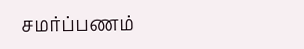சமர்ப்பணம்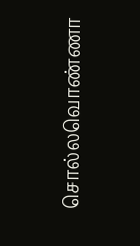சொல்லவொண்ணா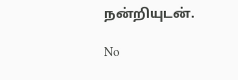நன்றியுடன்.

No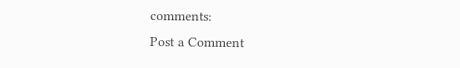comments:
Post a Comment